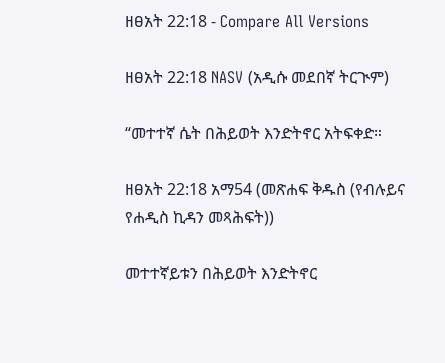ዘፀአት 22:18 - Compare All Versions

ዘፀአት 22:18 NASV (አዲሱ መደበኛ ትርጒም)

“መተተኛ ሴት በሕይወት እንድትኖር አትፍቀድ።

ዘፀአት 22:18 አማ54 (መጽሐፍ ቅዱስ (የብሉይና የሐዲስ ኪዳን መጻሕፍት))

መተተኛይቱን በሕይወት እንድትኖር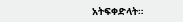አትፍቀድላት።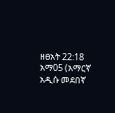ዘፀአት 22:18 አማ05 (አማርኛ አዲሱ መደበኛ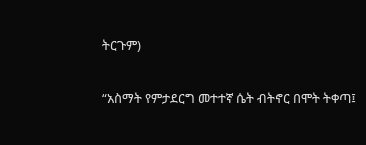ትርጉም)

“አስማት የምታደርግ መተተኛ ሴት ብትኖር በሞት ትቀጣ፤